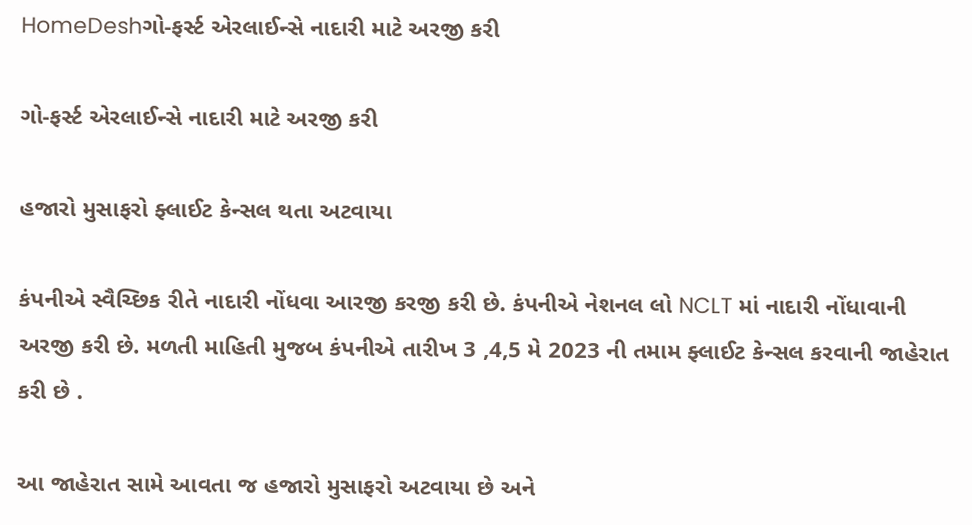HomeDeshગો-ફર્સ્ટ એરલાઈન્સે નાદારી માટે અરજી કરી

ગો-ફર્સ્ટ એરલાઈન્સે નાદારી માટે અરજી કરી

હજારો મુસાફરો ફ્લાઈટ કેન્સલ થતા અટવાયા

કંપનીએ સ્વૈચ્છિક રીતે નાદારી નોંધવા આરજી કરજી કરી છે. કંપનીએ નેશનલ લો NCLT માં નાદારી નોંધાવાની અરજી કરી છે. મળતી માહિતી મુજબ કંપનીએ તારીખ 3 ,4,5 મે 2023 ની તમામ ફ્લાઈટ કેન્સલ કરવાની જાહેરાત કરી છે .

આ જાહેરાત સામે આવતા જ હજારો મુસાફરો અટવાયા છે અને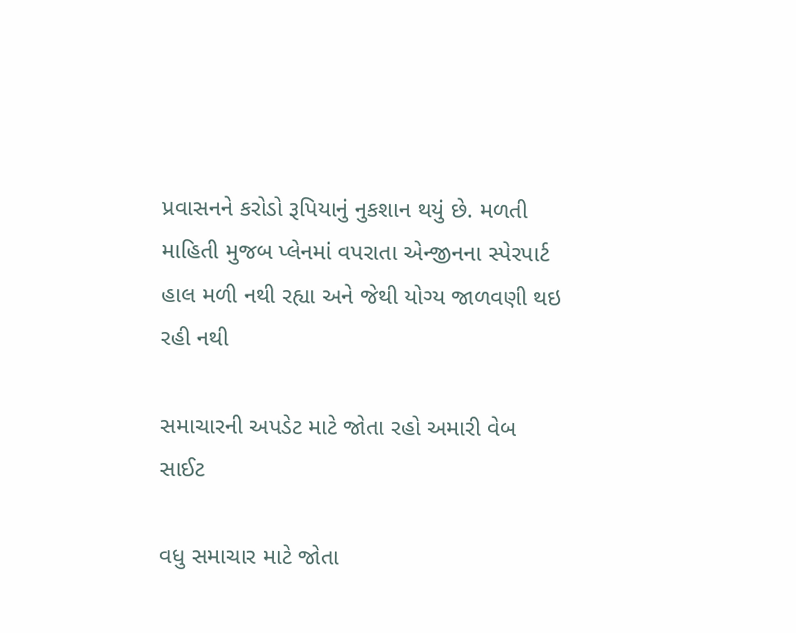પ્રવાસનને કરોડો રૂપિયાનું નુકશાન થયું છે. મળતી માહિતી મુજબ પ્લેનમાં વપરાતા એન્જીનના સ્પેરપાર્ટ હાલ મળી નથી રહ્યા અને જેથી યોગ્ય જાળવણી થઇ રહી નથી

સમાચારની અપડેટ માટે જોતા રહો અમારી વેબ સાઈટ

વધુ સમાચાર માટે જોતા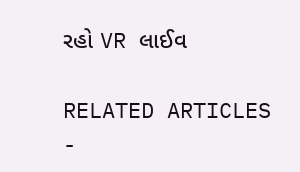રહો VR લાઈવ

RELATED ARTICLES
-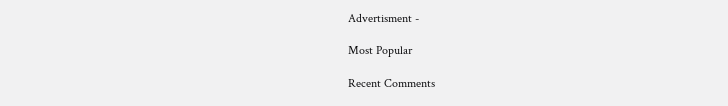Advertisment -

Most Popular

Recent Comments